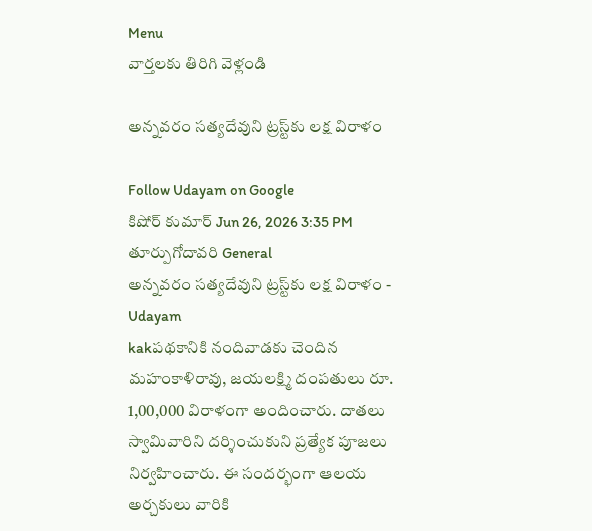Menu
వార్తలకు తిరిగి వెళ్లండి

అన్నవరం సత్యదేవుని ట్రస్ట్‌కు లక్ష విరాళం

Follow Udayam on Google
కిషోర్ కుమార్ Jun 26, 2026 3:35 PM తూర్పుగోదావరి General
అన్నవరం సత్యదేవుని ట్రస్ట్‌కు లక్ష విరాళం - Udayam
kakపథకానికి నందివాడకు చెందిన మహంకాళిరావు, జయలక్ష్మి దంపతులు రూ. 1,00,000 విరాళంగా అందించారు. దాతలు స్వామివారిని దర్శించుకుని ప్రత్యేక పూజలు నిర్వహించారు. ఈ సందర్భంగా ఆలయ అర్చకులు వారికి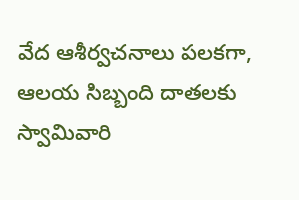వేద ఆశీర్వచనాలు పలకగా, ఆలయ సిబ్బంది దాతలకు స్వామివారి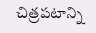చిత్రపటాన్ని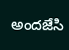అందజేసి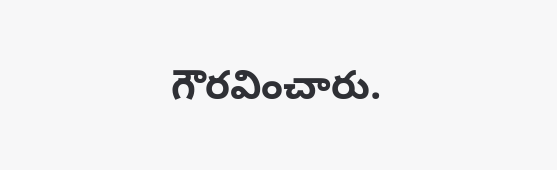గౌరవించారు.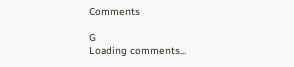Comments

G
Loading comments...